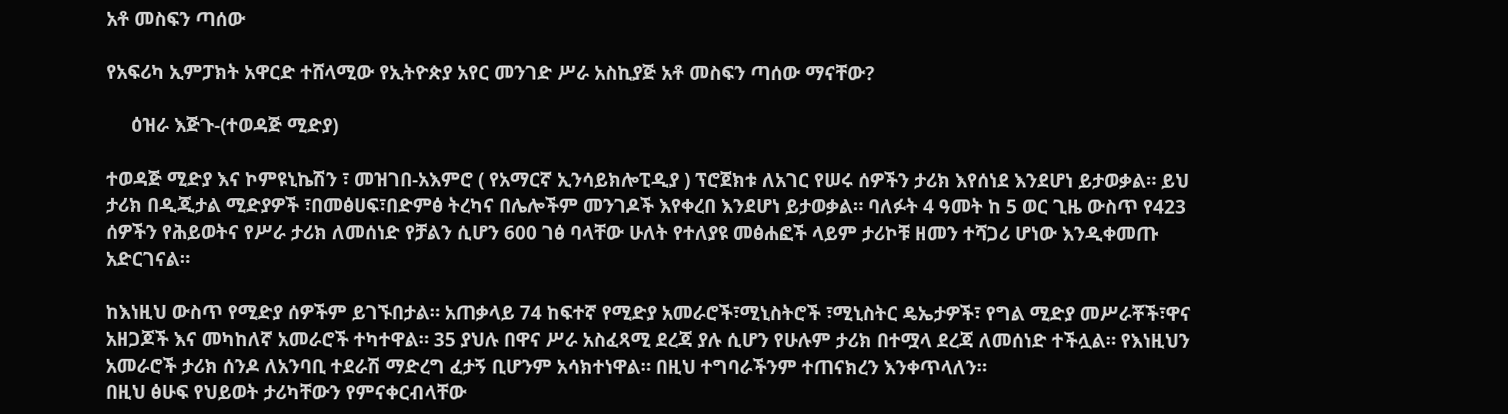አቶ መስፍን ጣሰው

የአፍሪካ ኢምፓክት አዋርድ ተሸላሚው የኢትዮጵያ አየር መንገድ ሥራ አስኪያጅ አቶ መስፍን ጣሰው ማናቸው?

     ዕዝራ እጅጉ-(ተወዳጅ ሚድያ)

ተወዳጅ ሚድያ እና ኮምዩኒኬሽን ፣ መዝገበ-አእምሮ ( የአማርኛ ኢንሳይክሎፒዲያ ) ፕሮጀክቱ ለአገር የሠሩ ሰዎችን ታሪክ እየሰነደ እንደሆነ ይታወቃል። ይህ ታሪክ በዲጂታል ሚድያዎች ፣በመፅሀፍ፣በድምፅ ትረካና በሌሎችም መንገዶች እየቀረበ እንደሆነ ይታወቃል። ባለፉት 4 ዓመት ከ 5 ወር ጊዜ ውስጥ የ423 ሰዎችን የሕይወትና የሥራ ታሪክ ለመሰነድ የቻልን ሲሆን 600 ገፅ ባላቸው ሁለት የተለያዩ መፅሐፎች ላይም ታሪኮቹ ዘመን ተሻጋሪ ሆነው እንዲቀመጡ አድርገናል።

ከእነዚህ ውስጥ የሚድያ ሰዎችም ይገኙበታል። አጠቃላይ 74 ከፍተኛ የሚድያ አመራሮች፣ሚኒስትሮች ፣ሚኒስትር ዴኤታዎች፣ የግል ሚድያ መሥራቾች፣ዋና አዘጋጆች እና መካከለኛ አመራሮች ተካተዋል። 35 ያህሉ በዋና ሥራ አስፈጻሚ ደረጃ ያሉ ሲሆን የሁሉም ታሪክ በተሟላ ደረጃ ለመሰነድ ተችሏል። የእነዚህን አመራሮች ታሪክ ሰንዶ ለአንባቢ ተደራሽ ማድረግ ፈታኝ ቢሆንም አሳክተነዋል። በዚህ ተግባራችንም ተጠናክረን እንቀጥላለን።
በዚህ ፅሁፍ የህይወት ታሪካቸውን የምናቀርብላቸው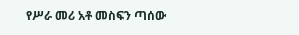የሥራ መሪ አቶ መስፍን ጣሰው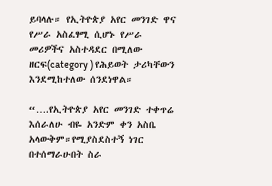ይባላሉ። የኢትዮጵያ አየር መንገድ ዋና የሥራ አስፈፃሚ ሲሆኑ የሥራ መሪዎችና አስተዳደር በሚለው ዘርፍ(category ) የሕይወት ታሪካቸውን እንደሚከተለው ሰንደነዋል።

“….የኢትዮጵያ አየር መንገድ ተቀጥሬ እሰራለሁ ብዬ አንድም ቀን አስቤ አላውቅም።የሚያስደስተኝ ነገር በተሰማራሁበት ስራ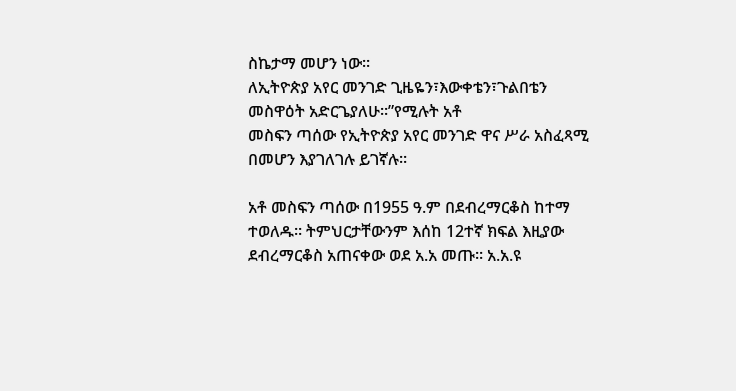ስኬታማ መሆን ነው።
ለኢትዮጵያ አየር መንገድ ጊዜዬን፣እውቀቴን፣ጉልበቴን መስዋዕት አድርጌያለሁ።”የሚሉት አቶ
መስፍን ጣሰው የኢትዮጵያ አየር መንገድ ዋና ሥራ አስፈጻሚ በመሆን እያገለገሉ ይገኛሉ።

አቶ መስፍን ጣሰው በ1955 ዓ.ም በደብረማርቆስ ከተማ ተወለዱ። ትምህርታቸውንም እሰከ 12ተኛ ክፍል እዚያው ደብረማርቆስ አጠናቀው ወደ አ.አ መጡ። አ.አ.ዩ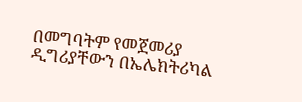በመግባትም የመጀመሪያ ዲግሪያቸውን በኤሌክትሪካል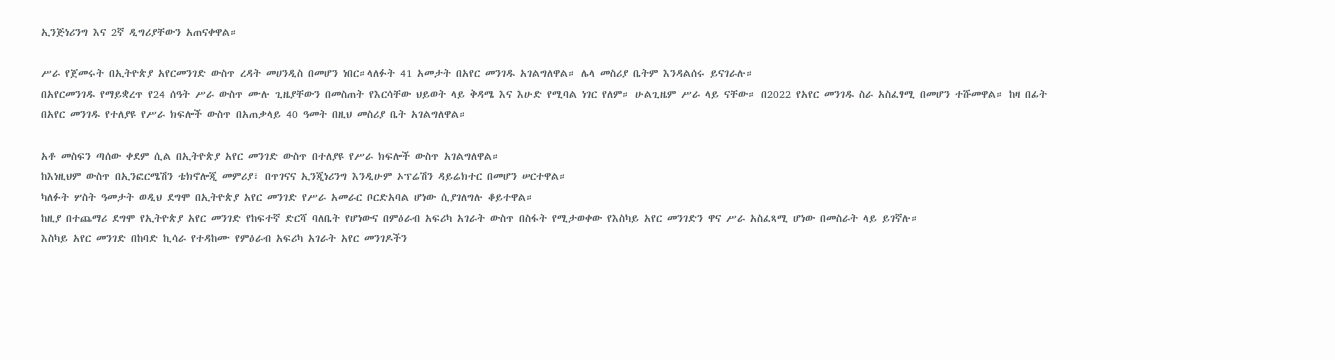ኢንጅነሪንግ እና 2ኛ ዲግሪያቸውን አጠናቀዋል።

ሥራ የጀመሩት በኢትዮጵያ አየርመንገድ ውስጥ ረዳት መሀንዲስ በመሆን ነበር።ላለፉት 41 አመታት በአየር መንገዱ አገልግለዋል። ሌላ መስሪያ ቤትም እንዳልሰሩ ይናገራሉ።
በአየርመንገዱ የማይቋረጥ የ24 ሰዓት ሥራ ውስጥ ሙሉ ጊዜያቸውን በመስጠት የእርሳቸው ህይወት ላይ ቅዳሜ እና እሁድ የሚባል ነገር የለም። ሁልጊዜም ሥራ ላይ ናቸው። በ2022 የአየር መንገዱ ስራ አስፈፃሚ በመሆን ተሹመዋል። ከዛ በፊት በአየር መንገዱ የተለያዩ የሥራ ክፍሎች ውስጥ በአጠቃላይ 40 ዓመት በዚህ መስሪያ ቤት አገልግለዋል።

አቶ መስፍን ጣሰው ቀደም ሲል በኢትዮጵያ አየር መንገድ ውስጥ በተለያዩ የሥራ ክፍሎች ውስጥ አገልግለዋል።
ከእነዚህም ውስጥ በኢንፎርሜሽን ቴክኖሎጂ መምሪያ፣ በጥገናና ኢንጂነሪንግ እንዲሁም ኦፕሬሽን ዳይሬክተር በመሆን ሠርተዋል።
ካለፉት ሦስት ዓመታት ወዲህ ደግሞ በኢትዮጵያ አየር መንገድ የሥራ አመራር ቦርድአባል ሆነው ሲያገለግሉ ቆይተዋል።
ከዚያ በተጨማሪ ደግሞ የኢትዮጵያ አየር መንገድ የከፍተኛ ድርሻ ባለቤት የሆነውና በምዕራብ አፍሪካ አገራት ውስጥ በስፋት የሚታወቀው የእስካይ አየር መንገድን ዋና ሥራ አስፈጻሚ ሆነው በመስራት ላይ ይገኛሉ።
እስካይ አየር መንገድ በከባድ ኪሳራ የተዳከሙ የምዕራብ አፍሪካ አገራት አየር መንገዶችን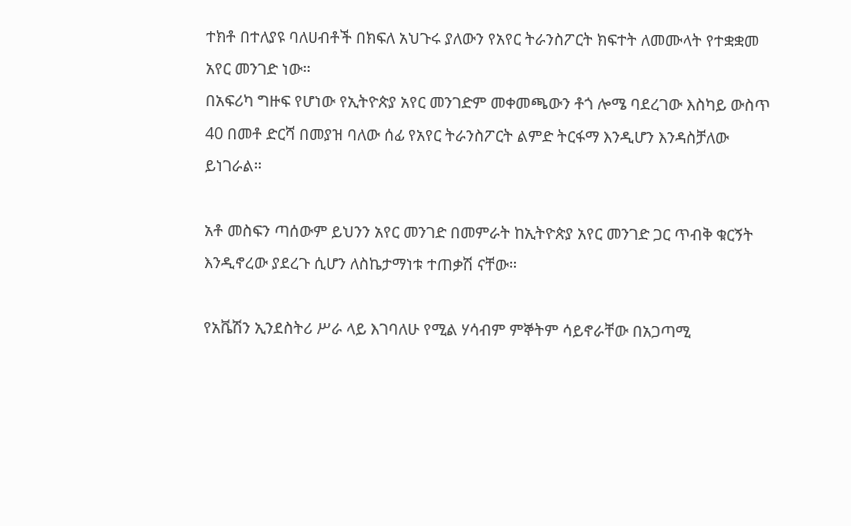ተክቶ በተለያዩ ባለሀብቶች በክፍለ አህጉሩ ያለውን የአየር ትራንስፖርት ክፍተት ለመሙላት የተቋቋመ አየር መንገድ ነው።
በአፍሪካ ግዙፍ የሆነው የኢትዮጵያ አየር መንገድም መቀመጫውን ቶጎ ሎሜ ባደረገው እስካይ ውስጥ 40 በመቶ ድርሻ በመያዝ ባለው ሰፊ የአየር ትራንስፖርት ልምድ ትርፋማ እንዲሆን እንዳስቻለው ይነገራል።

አቶ መስፍን ጣሰውም ይህንን አየር መንገድ በመምራት ከኢትዮጵያ አየር መንገድ ጋር ጥብቅ ቁርኝት እንዲኖረው ያደረጉ ሲሆን ለስኬታማነቱ ተጠቃሽ ናቸው።

የአቬሽን ኢንደስትሪ ሥራ ላይ እገባለሁ የሚል ሃሳብም ምኞትም ሳይኖራቸው በአጋጣሚ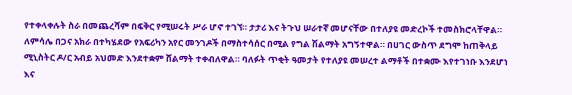የተቀላቀሉት ስራ በመጨረሻም በፍቅር የሚሠሩት ሥራ ሆኖ ተገኘ። ታታሪ እና ትጉህ ሠራተኛ መሆናቸው በተለያዩ መድረኮች ተመስክሮላቸዋል። ለምሳሌ በጋና አክራ በተካሄደው የአፍሪካን አየር መንገዶች በማስተሳሰር በሚል የግል ሽልማት አግኝተዋል። በሀገር ውስጥ ደግሞ ከጠቅላይ ሚኒስትር ዶ/ር አብይ አህመድ እንደተቋም ሸልማት ተቀብለዋል። ባለፉት ጥቂት ዓመታት የተለያዩ መሠረተ ልማቶች በተቋሙ እየተገነቡ እንደሆነ እና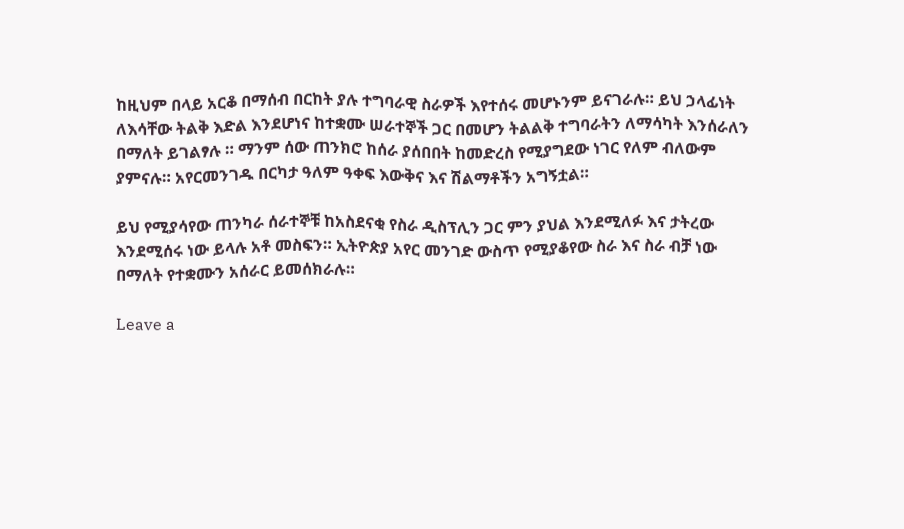ከዚህም በላይ አርቆ በማሰብ በርከት ያሉ ተግባራዊ ስራዎች እየተሰሩ መሆኑንም ይናገራሉ። ይህ ኃላፊነት ለእሳቸው ትልቅ እድል እንደሆነና ከተቋሙ ሠራተኞች ጋር በመሆን ትልልቅ ተግባራትን ለማሳካት እንሰራለን በማለት ይገልፃሉ ። ማንም ሰው ጠንክሮ ከሰራ ያሰበበት ከመድረስ የሚያግደው ነገር የለም ብለውም ያምናሉ። አየርመንገዱ በርካታ ዓለም ዓቀፍ እውቅና እና ሽልማቶችን አግኝቷል።

ይህ የሚያሳየው ጠንካራ ሰራተኞቹ ከአስደናቂ የስራ ዲስፕሊን ጋር ምን ያህል እንደሚለፉ እና ታትረው እንደሚሰሩ ነው ይላሉ አቶ መስፍን። ኢትዮጵያ አየር መንገድ ውስጥ የሚያቆየው ስራ እና ስራ ብቻ ነው በማለት የተቋሙን አሰራር ይመሰክራሉ።

Leave a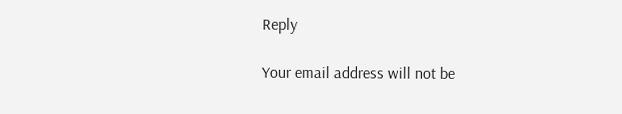Reply

Your email address will not be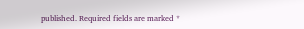published. Required fields are marked *